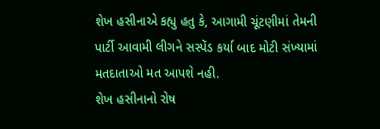શેખ હસીનાએ કહ્યુ હતુ કે, આગામી ચૂંટણીમાં તેમની પાર્ટી આવામી લીગને સસ્પેંડ કર્યા બાદ મોટી સંખ્યામાં મતદાતાઓ મત આપશે નહી.
શેખ હસીનાનો રોષ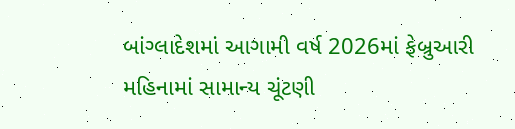બાંગ્લાદેશમાં આગામી વર્ષ 2026માં ફેબ્રુઆરી મહિનામાં સામાન્ય ચૂંટણી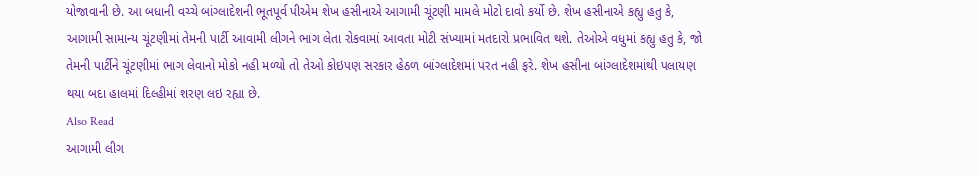યોજાવાની છે. આ બધાની વચ્ચે બાંગ્લાદેશની ભૂતપૂર્વ પીએમ શેખ હસીનાએ આગામી ચૂંટણી મામલે મોટો દાવો કર્યો છે. શેખ હસીનાએ કહ્યુ હતુ કે, આગામી સામાન્ય ચૂંટણીમાં તેમની પાર્ટી આવામી લીગને ભાગ લેતા રોકવામાં આવતા મોટી સંખ્યામાં મતદારો પ્રભાવિત થશે. તેઓએ વધુમાં કહ્યુ હતુ કે, જો તેમની પાર્ટીને ચૂંટણીમાં ભાગ લેવાનો મોકો નહી મળ્યો તો તેઓ કોઇપણ સરકાર હેઠળ બાંગ્લાદેશમાં પરત નહી ફરે. શેખ હસીના બાંગ્લાદેશમાંથી પલાયણ થયા બદા હાલમાં દિલ્હીમાં શરણ લઇ રહ્યા છે.
Also Read
આગામી લીગ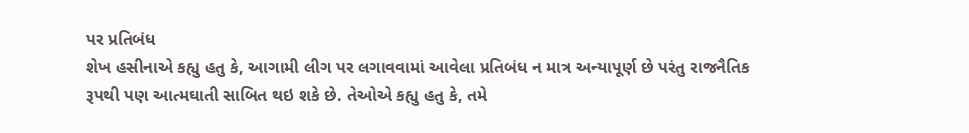પર પ્રતિબંધ
શેખ હસીનાએ કહ્યુ હતુ કે, આગામી લીગ પર લગાવવામાં આવેલા પ્રતિબંધ ન માત્ર અન્યાપૂર્ણ છે પરંતુ રાજનૈતિક રૂપથી પણ આત્મઘાતી સાબિત થઇ શકે છે. તેઓએ કહ્યુ હતુ કે, તમે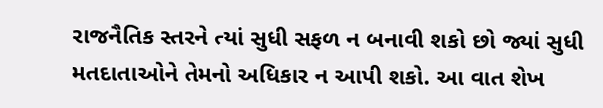રાજનૈતિક સ્તરને ત્યાં સુધી સફળ ન બનાવી શકો છો જ્યાં સુધી મતદાતાઓને તેમનો અધિકાર ન આપી શકો. આ વાત શેખ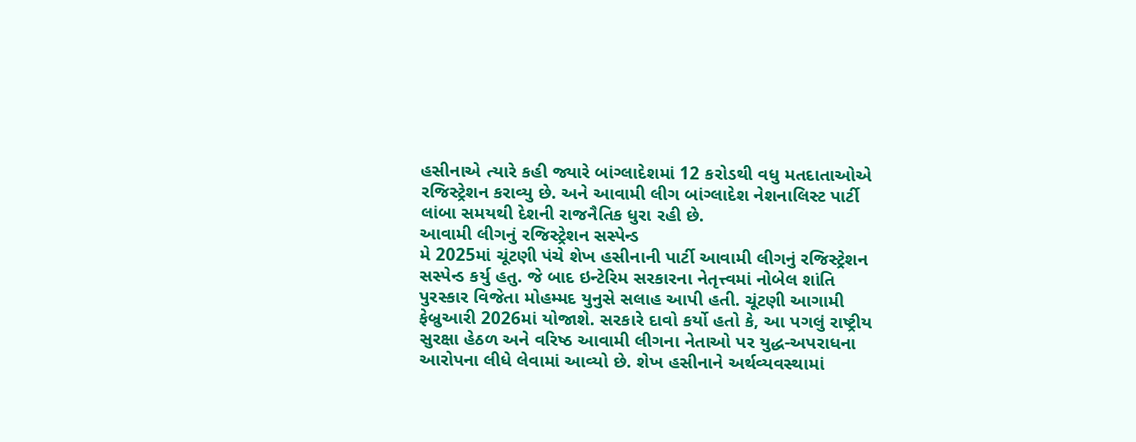હસીનાએ ત્યારે કહી જ્યારે બાંગ્લાદેશમાં 12 કરોડથી વધુ મતદાતાઓએ રજિસ્ટ્રેશન કરાવ્યુ છે. અને આવામી લીગ બાંગ્લાદેશ નેશનાલિસ્ટ પાર્ટી લાંબા સમયથી દેશની રાજનૈતિક ધુરા રહી છે.
આવામી લીગનું રજિસ્ટ્રેશન સસ્પેન્ડ
મે 2025માં ચૂંટણી પંચે શેખ હસીનાની પાર્ટી આવામી લીગનું રજિસ્ટ્રેશન સસ્પેન્ડ કર્યુ હતુ. જે બાદ ઇન્ટેરિમ સરકારના નેતૃત્ત્વમાં નોબેલ શાંતિ પુરસ્કાર વિજેતા મોહમ્મદ યુનુસે સલાહ આપી હતી. ચૂંટણી આગામી ફેબ્રુઆરી 2026માં યોજાશે. સરકારે દાવો કર્યો હતો કે, આ પગલું રાષ્ટ્રીય સુરક્ષા હેઠળ અને વરિષ્ઠ આવામી લીગના નેતાઓ પર યુદ્ધ-અપરાધના આરોપના લીધે લેવામાં આવ્યો છે. શેખ હસીનાને અર્થવ્યવસ્થામાં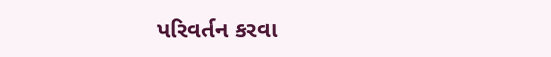પરિવર્તન કરવા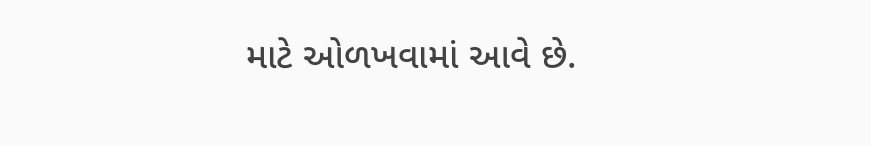માટે ઓળખવામાં આવે છે.